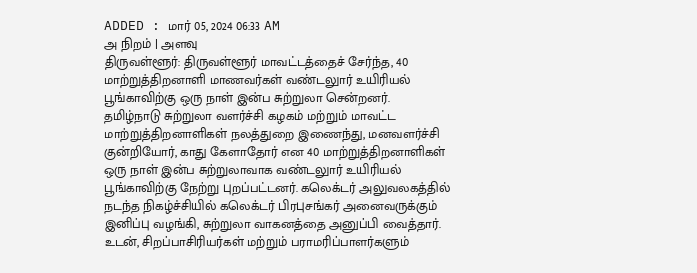ADDED : மார் 05, 2024 06:33 AM
அ நிறம் | அளவு
திருவள்ளூர்: திருவள்ளூர் மாவட்டத்தைச் சேர்ந்த, 40 மாற்றுத்திறனாளி மாணவர்கள் வண்டலுார் உயிரியல் பூங்காவிற்கு ஒரு நாள் இன்ப சுற்றுலா சென்றனர்.
தமிழ்நாடு சுற்றுலா வளர்ச்சி கழகம் மற்றும் மாவட்ட மாற்றுத்திறனாளிகள் நலத்துறை இணைந்து, மனவளர்ச்சி குன்றியோர், காது கேளாதோர் என 40 மாற்றுத்திறனாளிகள் ஒரு நாள் இன்ப சுற்றுலாவாக வண்டலுார் உயிரியல் பூங்காவிற்கு நேற்று புறப்பட்டனர். கலெக்டர் அலுவலகத்தில் நடந்த நிகழ்ச்சியில் கலெக்டர் பிரபுசங்கர் அனைவருக்கும் இனிப்பு வழங்கி, சுற்றுலா வாகனத்தை அனுப்பி வைத்தார்.
உடன், சிறப்பாசிரியர்கள் மற்றும் பராமரிப்பாளர்களும்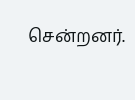சென்றனர்.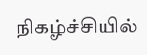நிகழ்ச்சியில்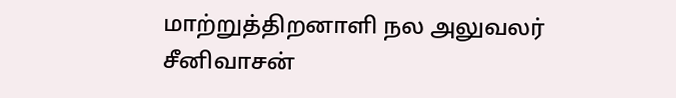மாற்றுத்திறனாளி நல அலுவலர் சீனிவாசன்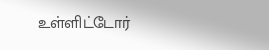உள்ளிட்டோர்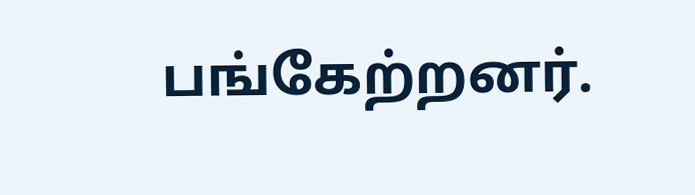பங்கேற்றனர்.